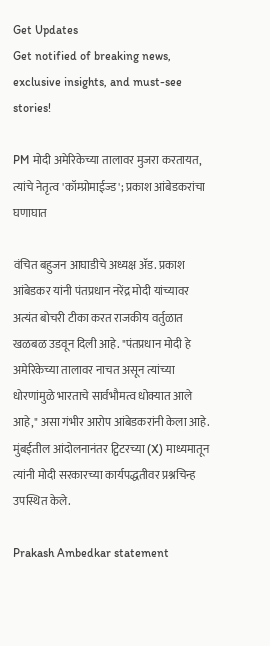Get Updates
Get notified of breaking news, exclusive insights, and must-see stories!

PM मोदी अमेरिकेच्या तालावर मुजरा करतायत, त्यांचे नेतृत्व 'कॉम्प्रोमाईज्ड'; प्रकाश आंबेडकरांचा घणाघात

वंचित बहुजन आघाडीचे अध्यक्ष अ‍ॅड. प्रकाश आंबेडकर यांनी पंतप्रधान नरेंद्र मोदी यांच्यावर अत्यंत बोचरी टीका करत राजकीय वर्तुळात खळबळ उडवून दिली आहे. "पंतप्रधान मोदी हे अमेरिकेच्या तालावर नाचत असून त्यांच्या धोरणांमुळे भारताचे सार्वभौमत्व धोक्यात आले आहे," असा गंभीर आरोप आंबेडकरांनी केला आहे. मुंबईतील आंदोलनानंतर ट्विटरच्या (X) माध्यमातून त्यांनी मोदी सरकारच्या कार्यपद्धतीवर प्रश्नचिन्ह उपस्थित केले.

Prakash Ambedkar statement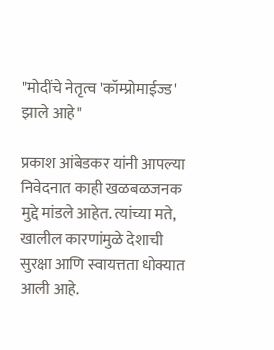"मोदींचे नेतृत्व 'कॉम्प्रोमाईज्ड' झाले आहे"

प्रकाश आंबेडकर यांनी आपल्या निवेदनात काही खळबळजनक मुद्दे मांडले आहेत. त्यांच्या मते, खालील कारणांमुळे देशाची सुरक्षा आणि स्वायत्तता धोक्यात आली आहे.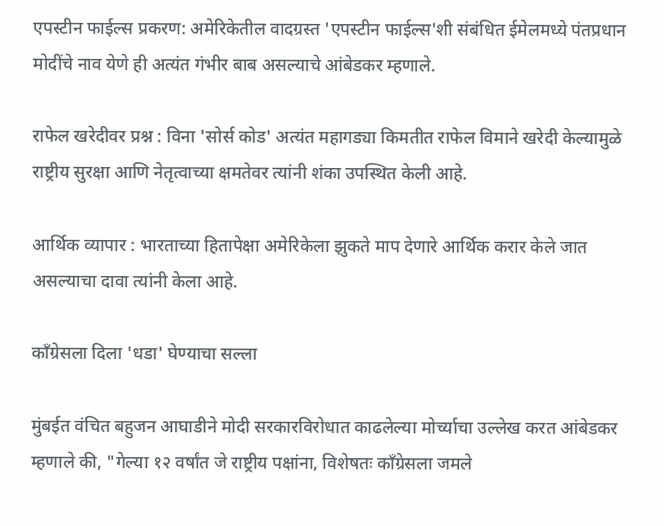एपस्टीन फाईल्स प्रकरण: अमेरिकेतील वादग्रस्त 'एपस्टीन फाईल्स'शी संबंधित ईमेलमध्ये पंतप्रधान मोदींचे नाव येणे ही अत्यंत गंभीर बाब असल्याचे आंबेडकर म्हणाले.

राफेल खरेदीवर प्रश्न : विना 'सोर्स कोड' अत्यंत महागड्या किमतीत राफेल विमाने खरेदी केल्यामुळे राष्ट्रीय सुरक्षा आणि नेतृत्वाच्या क्षमतेवर त्यांनी शंका उपस्थित केली आहे.

आर्थिक व्यापार : भारताच्या हितापेक्षा अमेरिकेला झुकते माप देणारे आर्थिक करार केले जात असल्याचा दावा त्यांनी केला आहे.

काँग्रेसला दिला 'धडा' घेण्याचा सल्ला

मुंबईत वंचित बहुजन आघाडीने मोदी सरकारविरोधात काढलेल्या मोर्च्याचा उल्लेख करत आंबेडकर म्हणाले की, "गेल्या १२ वर्षांत जे राष्ट्रीय पक्षांना, विशेषतः काँग्रेसला जमले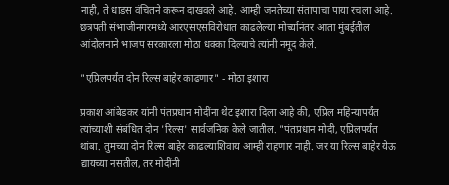नाही, ते धाडस वंचितने करून दाखवले आहे. आम्ही जनतेच्या संतापाचा पाया रचला आहे. छत्रपती संभाजीनगरमध्ये आरएसएसविरोधात काढलेल्या मोर्च्यानंतर आता मुंबईतील आंदोलनाने भाजप सरकारला मोठा धक्का दिल्याचे त्यांनी नमूद केले.

"एप्रिलपर्यंत दोन रिल्स बाहेर काढणार" - मोठा इशारा

प्रकाश आंबेडकर यांनी पंतप्रधान मोदींना थेट इशारा दिला आहे की, एप्रिल महिन्यापर्यंत त्यांच्याशी संबंधित दोन 'रिल्स' सार्वजनिक केले जातील. "पंतप्रधान मोदी, एप्रिलपर्यंत थांबा. तुमच्या दोन रिल्स बाहेर काढल्याशिवाय आम्ही राहणार नाही. जर या रिल्स बाहेर येऊ द्यायच्या नसतील, तर मोदींनी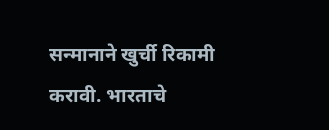सन्मानाने खुर्ची रिकामी करावी. भारताचे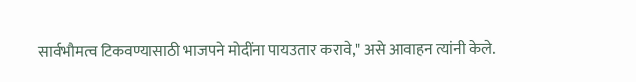सार्वभौमत्व टिकवण्यासाठी भाजपने मोदींना पायउतार करावे," असे आवाहन त्यांनी केले.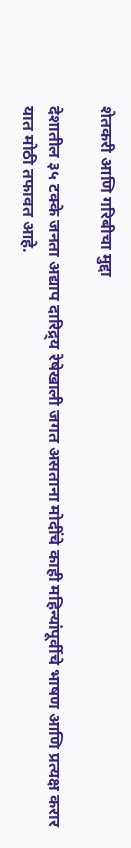शेतकरी आणि गरिबीचा मुद्दा

देशातील ३५ टक्के जनता अद्याप दारिद्र्य रेषेखाली जगत असताना मोदींचे काही महिन्यांपूर्वीचे भाषण आणि प्रत्यक्ष करार यात मोठी तफावत आहे.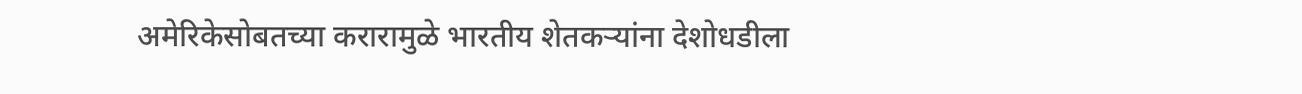अमेरिकेसोबतच्या करारामुळे भारतीय शेतकऱ्यांना देशोधडीला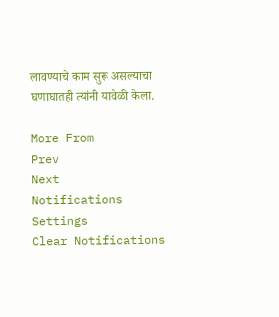लावण्याचे काम सुरू असल्याचा घणाघातही त्यांनी यावेळी केला.

More From
Prev
Next
Notifications
Settings
Clear Notifications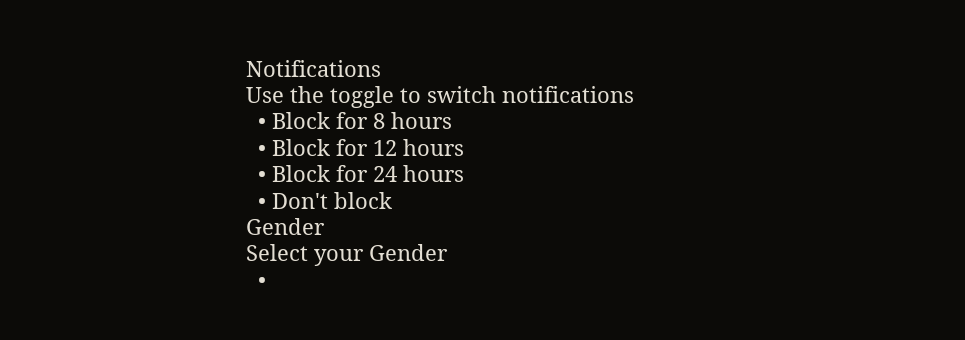Notifications
Use the toggle to switch notifications
  • Block for 8 hours
  • Block for 12 hours
  • Block for 24 hours
  • Don't block
Gender
Select your Gender
  •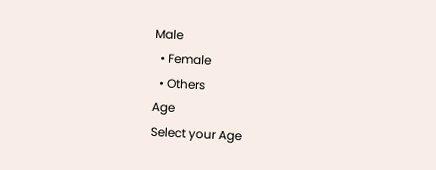Male
  • Female
  • Others
Age
Select your Age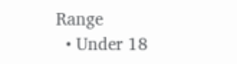Range
  • Under 18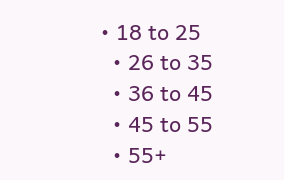• 18 to 25
  • 26 to 35
  • 36 to 45
  • 45 to 55
  • 55+